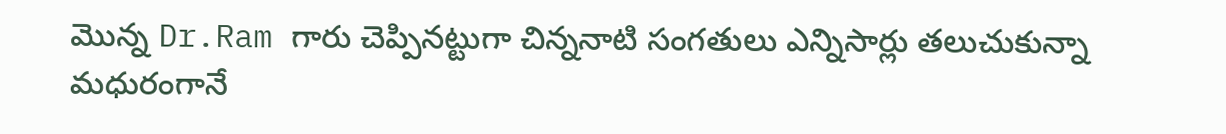మొన్న Dr.Ram గారు చెప్పినట్టుగా చిన్ననాటి సంగతులు ఎన్నిసార్లు తలుచుకున్నా మధురంగానే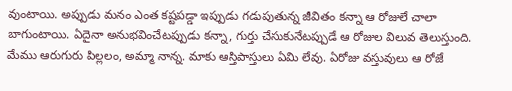వుంటాయి. అప్పుడు మనం ఎంత కష్టపడ్డా ఇప్పుడు గడుపుతున్న జీవితం కన్నా ఆ రోజులే చాలా బాగుంటాయి. ఏదైనా అనుభవించేటప్పుడు కన్నా, గుర్తు చేసుకునేటప్పుడే ఆ రోజుల విలువ తెలుస్తుంది.
మేము ఆరుగురు పిల్లలం, అమ్మా నాన్న. మాకు ఆస్తిపాస్తులు ఏమి లేవు. ఏరోజు వస్తువులు ఆ రోజే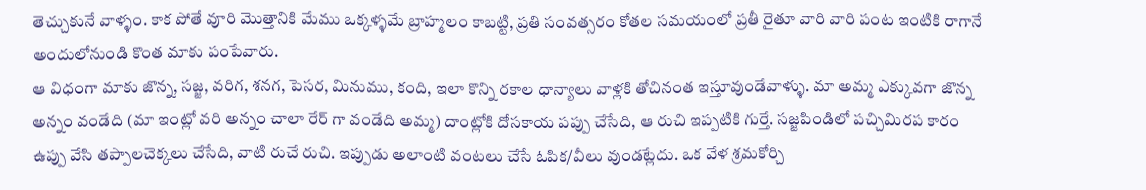తెచ్చుకునే వాళ్ళం. కాక పోతే వూరి మొత్తానికి మేము ఒక్కళ్ళమే బ్రాహ్మలం కాబట్టి, ప్రతి సంవత్సరం కోతల సమయంలో ప్రతీ రైతూ వారి వారి పంట ఇంటికి రాగానే అందులోనుండి కొంత మాకు పంపేవారు.
ఆ విధంగా మాకు జొన్న, సజ్జ, వరిగ, శనగ, పెసర, మినుము, కంది, ఇలా కొన్ని రకాల ధాన్యాలు వాళ్లకి తోచినంత ఇస్తూవుండేవాళ్ళు. మా అమ్మ ఎక్కువగా జొన్న అన్నం వండేది (మా ఇంట్లో వరి అన్నం చాలా రేర్ గా వండేది అమ్మ) దాంట్లోకి దోసకాయ పప్పు చేసేది, ఆ రుచి ఇప్పటికి గుర్తే. సజ్జపిండిలో పచ్చిమిరప కారం ఉప్పు వేసి తప్పాలచెక్కలు చేసేది, వాటి రుచే రుచి. ఇప్పుడు అలాంటి వంటలు చేసే ఓపిక/వీలు వుండట్లేదు. ఒక వేళ శ్రమకోర్చి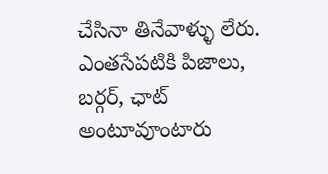చేసినా తినేవాళ్ళు లేరు. ఎంతసేపటికి పిజాలు, బర్గర్, ఛాట్ అంటూవూంటారు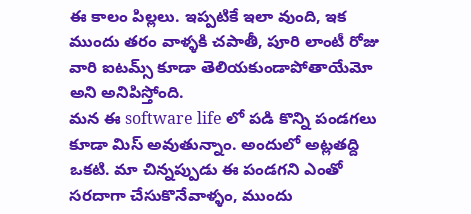ఈ కాలం పిల్లలు. ఇప్పటికే ఇలా వుంది, ఇక ముందు తరం వాళ్ళకి చపాతీ, పూరి లాంటీ రోజు వారి ఐటమ్స్ కూడా తెలియకుండాపోతాయేమో అని అనిపిస్తోంది.
మన ఈ software life లో పడి కొన్ని పండగలు కూడా మిస్ అవుతున్నాం. అందులో అట్లతద్ది ఒకటి. మా చిన్నప్పుడు ఈ పండగని ఎంతో సరదాగా చేసుకొనేవాళ్ళం, ముందు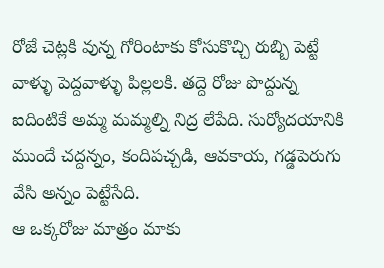రోజే చెట్లకి వున్న గోరింటాకు కోసుకొచ్చి రుబ్బి పెట్టే వాళ్ళు పెద్దవాళ్ళు పిల్లలకి. తద్దె రోజు పొద్దున్న ఐదింటికే అమ్మ మమ్మల్ని నిద్ర లేపేది. సుర్యోదయానికి ముందే చద్దన్నం, కందిపచ్చడి, ఆవకాయ, గడ్డపెరుగు వేసి అన్నం పెట్టేసేది.
ఆ ఒక్కరోజు మాత్రం మాకు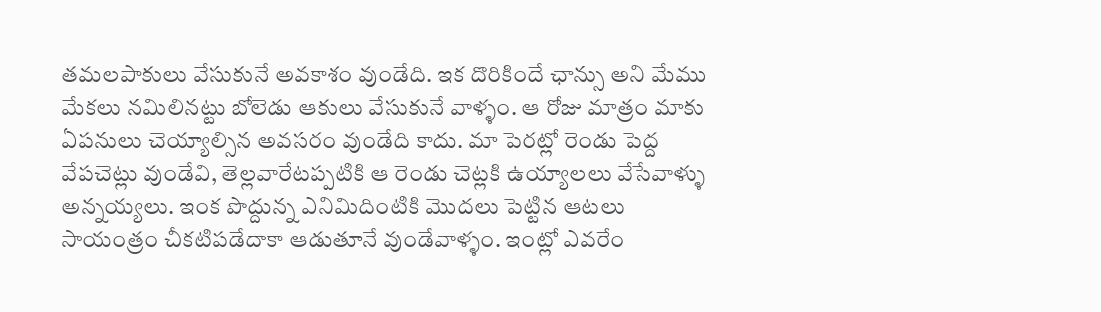తమలపాకులు వేసుకునే అవకాశం వుండేది. ఇక దొరికిందే ఛాన్సు అని మేము మేకలు నమిలినట్టు బోలెడు ఆకులు వేసుకునే వాళ్ళం. ఆ రోజు మాత్రం మాకు ఏపనులు చెయ్యాల్సిన అవసరం వుండేది కాదు. మా పెరట్లో రెండు పెద్ద వేపచెట్లు వుండేవి, తెల్లవారేటప్పటికి ఆ రెండు చెట్లకి ఉయ్యాలలు వేసేవాళ్ళు అన్నయ్యలు. ఇంక పొద్దున్న ఎనిమిదింటికి మొదలు పెట్టిన ఆటలు సాయంత్రం చీకటిపడేదాకా ఆడుతూనే వుండేవాళ్ళం. ఇంట్లో ఎవరేం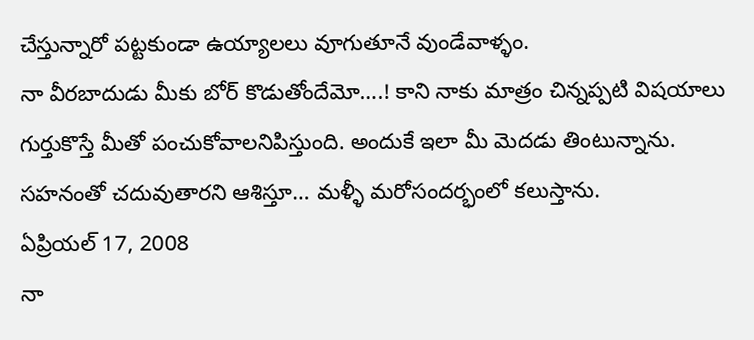చేస్తున్నారో పట్టకుండా ఉయ్యాలలు వూగుతూనే వుండేవాళ్ళం.
నా వీరబాదుడు మీకు బోర్ కొడుతోందేమో….! కాని నాకు మాత్రం చిన్నప్పటి విషయాలు గుర్తుకొస్తే మీతో పంచుకోవాలనిపిస్తుంది. అందుకే ఇలా మీ మెదడు తింటున్నాను. సహనంతో చదువుతారని ఆశిస్తూ… మళ్ళీ మరోసందర్భంలో కలుస్తాను.
ఏప్రియల్ 17, 2008
నా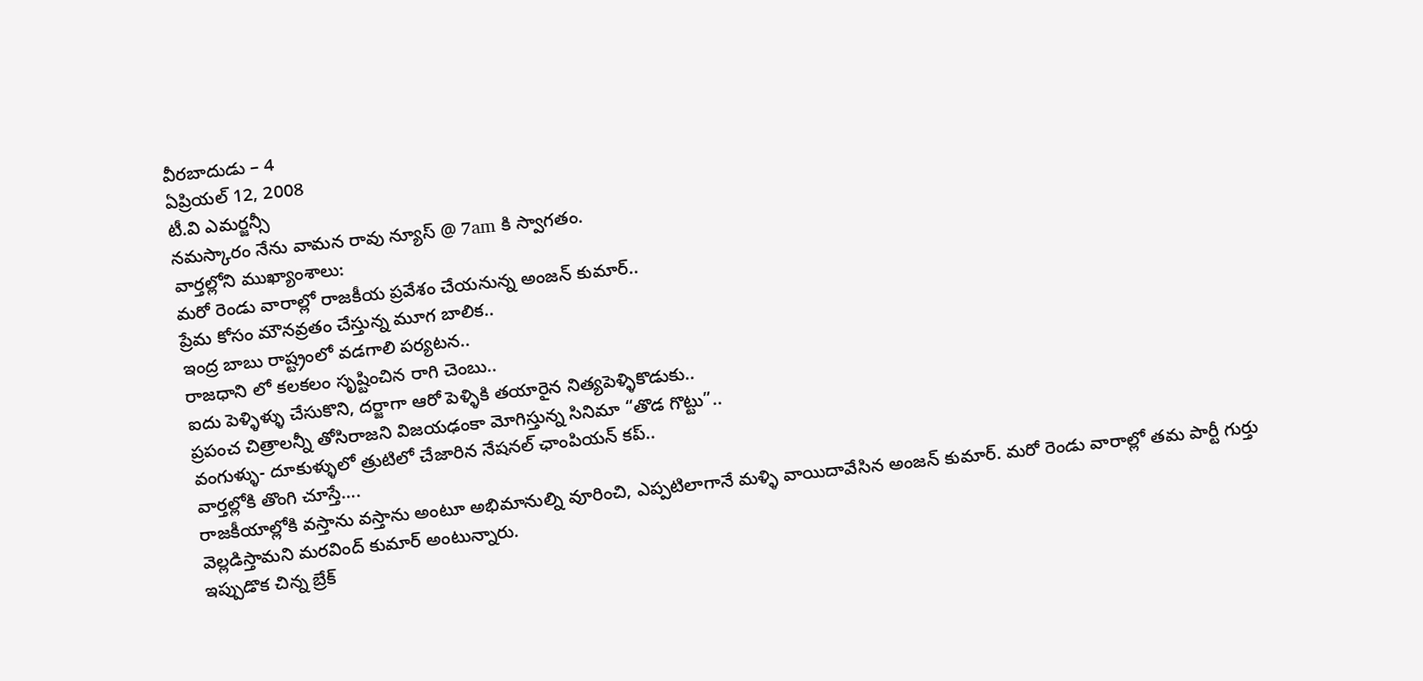వీరబాదుడు – 4
ఏప్రియల్ 12, 2008
టీ.వి ఎమర్జన్సీ
నమస్కారం నేను వామన రావు న్యూస్ @ 7am కి స్వాగతం.
వార్తల్లోని ముఖ్యాంశాలు:
మరో రెండు వారాల్లో రాజకీయ ప్రవేశం చేయనున్న అంజన్ కుమార్..
ప్రేమ కోసం మౌనవ్రతం చేస్తున్న మూగ బాలిక..
ఇంద్ర బాబు రాష్ట్రంలో వడగాలి పర్యటన..
రాజధాని లో కలకలం సృష్టించిన రాగి చెంబు..
ఐదు పెళ్ళిళ్ళు చేసుకొని, దర్జాగా ఆరో పెళ్ళికి తయారైన నిత్యపెళ్ళికొడుకు..
ప్రపంచ చిత్రాలన్నీ తోసిరాజని విజయఢంకా మోగిస్తున్న సినిమా “తొడ గొట్టు”..
వంగుళ్ళు- దూకుళ్ళులో త్రుటిలో చేజారిన నేషనల్ ఛాంపియన్ కప్..
వార్తల్లోకి తొంగి చూస్తే….
రాజకీయాల్లోకి వస్తాను వస్తాను అంటూ అభిమానుల్ని వూరించి, ఎప్పటిలాగానే మళ్ళి వాయిదావేసిన అంజన్ కుమార్. మరో రెండు వారాల్లో తమ పార్టీ గుర్తు వెల్లడిస్తామని మరవింద్ కుమార్ అంటున్నారు.
ఇప్పుడొక చిన్న బ్రేక్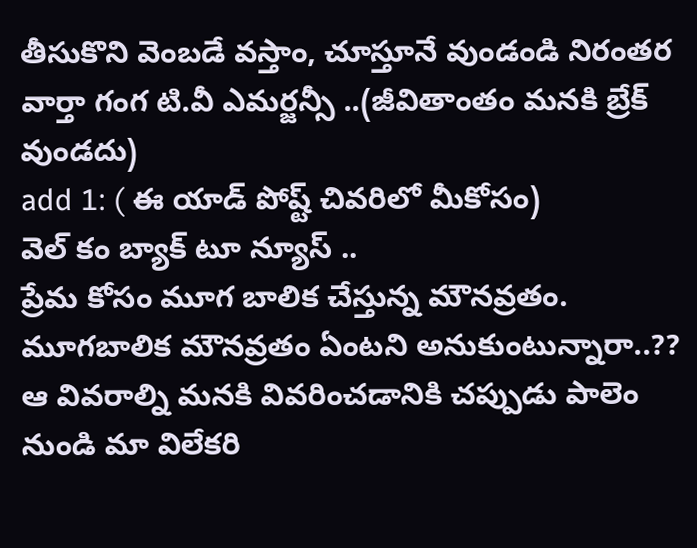తీసుకొని వెంబడే వస్తాం, చూస్తూనే వుండండి నిరంతర వార్తా గంగ టి.వీ ఎమర్జన్సీ ..(జీవితాంతం మనకి బ్రేక్ వుండదు)
add 1: ( ఈ యాడ్ పోష్ట్ చివరిలో మీకోసం)
వెల్ కం బ్యాక్ టూ న్యూస్ ..
ప్రేమ కోసం మూగ బాలిక చేస్తున్న మౌనవ్రతం. మూగబాలిక మౌనవ్రతం ఏంటని అనుకుంటున్నారా..?? ఆ వివరాల్ని మనకి వివరించడానికి చప్పుడు పాలెం నుండి మా విలేకరి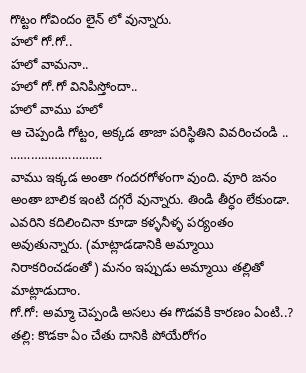గొట్టం గోవిందం లైన్ లో వున్నారు.
హలో గో.గో..
హలో వామనా..
హలో గో.గో వినిపిస్తోందా..
హలో వాము హలో
ఆ చెప్పండి గోట్టం, అక్కడ తాజా పరిస్థితిని వివరించండి ..
………………………
వాము ఇక్కడ అంతా గందరగోళంగా వుంది. వూరి జనం అంతా బాలిక ఇంటి దగ్గరే వున్నారు. తిండి తీర్ధం లేకుండా. ఎవరిని కదిలించినా కూడా కళ్ళనీళ్ళ పర్యంతం అవుతున్నారు. (మాట్లాడడానికి అమ్మాయి నిరాకరించడంతో) మనం ఇప్పుడు అమ్మాయి తల్లితో మాట్లాడుదాం.
గో.గో: అమ్మా చెప్పండి అసలు ఈ గొడవకి కారణం ఏంటి..?
తల్లి: కొడకా ఏం చేతు దానికి పోయేరోగం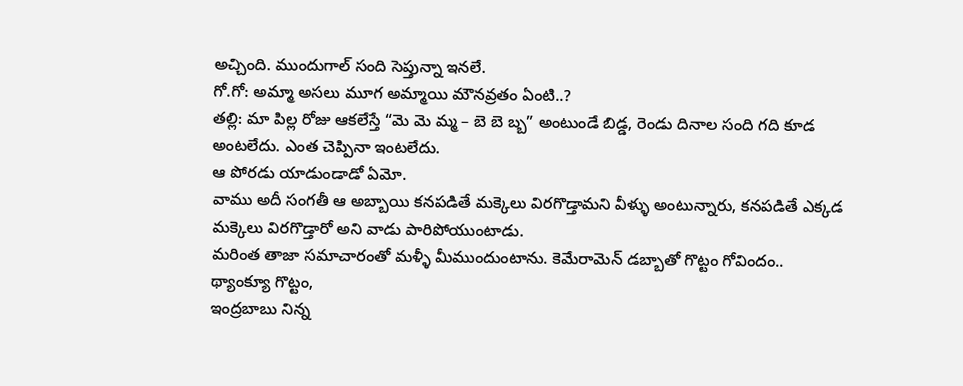అచ్చింది. ముందుగాల్ సంది సెప్తున్నా ఇనలే.
గో.గో: అమ్మా అసలు మూగ అమ్మాయి మౌనవ్రతం ఏంటి..?
తల్లి: మా పిల్ల రోజు ఆకలేస్తే “మె మె మ్మ – బె బె బ్బ” అంటుండే బిడ్డ, రెండు దినాల సంది గది కూడ అంటలేదు. ఎంత చెప్పినా ఇంటలేదు.
ఆ పోరడు యాడుండాడో ఏమో.
వాము అదీ సంగతీ ఆ అబ్బాయి కనపడితే మక్కెలు విరగొడ్తామని వీళ్ళు అంటున్నారు, కనపడితే ఎక్కడ మక్కెలు విరగొడ్తారో అని వాడు పారిపోయుంటాడు.
మరింత తాజా సమాచారంతో మళ్ళీ మీముందుంటాను. కెమేరామెన్ డబ్బాతో గొట్టం గోవిందం..
థ్యాంక్యూ గొట్టం,
ఇంద్రబాబు నిన్న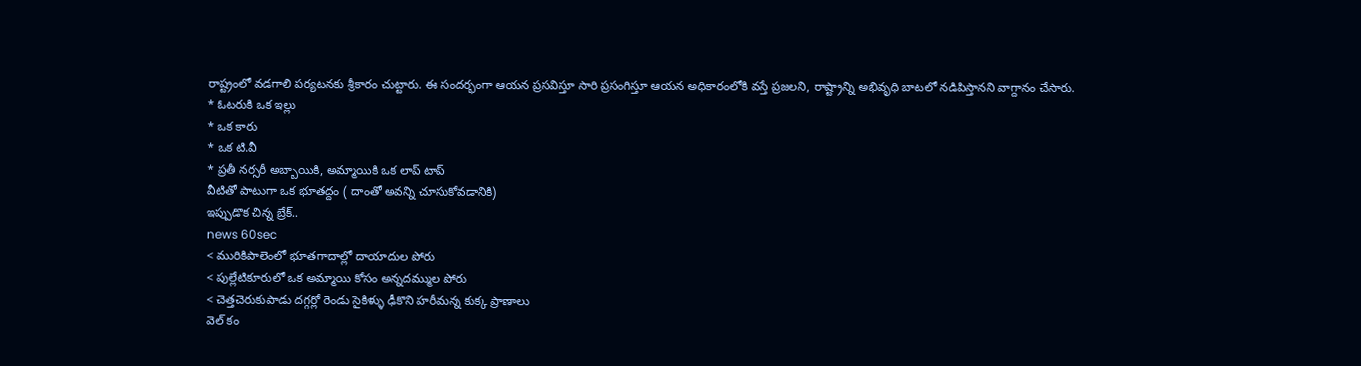రాష్ట్రంలో వడగాలి పర్యటనకు శ్రీకారం చుట్టారు. ఈ సందర్భంగా ఆయన ప్రసవిస్తూ సారి ప్రసంగిస్తూ ఆయన అధికారంలోకి వస్తే ప్రజలని, రాష్ట్రాన్ని అభివృధి బాటలో నడిపిస్తానని వాగ్దానం చేసారు.
* ఓటరుకి ఒక ఇల్లు
* ఒక కారు
* ఒక టి.వీ
* ప్రతీ నర్సరీ అబ్బాయికి, అమ్మాయికి ఒక లాప్ టాప్
వీటితో పాటుగా ఒక భూతద్దం ( దాంతో అవన్ని చూసుకోవడానికి)
ఇప్పుడొక చిన్న బ్రేక్..
news 60sec
< మురికిపాలెంలో భూతగాదాల్లో దాయాదుల పోరు
< పుల్లేటికూరులో ఒక అమ్మాయి కోసం అన్నదమ్ముల పోరు
< చెత్తచెరుకుపాడు దగ్గర్లో రెండు సైకిళ్ళు ఢీకొని హరీమన్న కుక్క ప్రాణాలు
వెల్ కం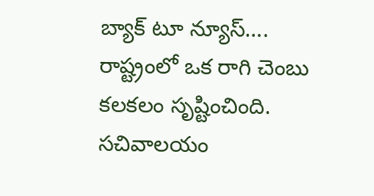బ్యాక్ టూ న్యూస్….
రాష్ట్రంలో ఒక రాగి చెంబు కలకలం సృష్టించింది. సచివాలయం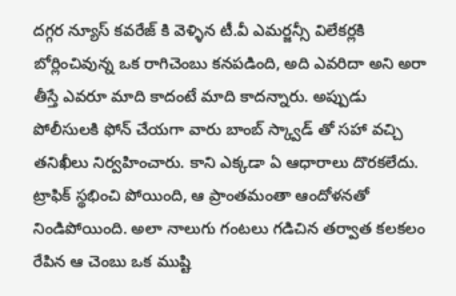దగ్గర న్యూస్ కవరేజ్ కి వెళ్ళిన టీ.వీ ఎమర్జన్సీ విలేకర్లకి బోర్లించివున్న ఒక రాగిచెంబు కనపడింది, అది ఎవరిదా అని అరా తీస్తే ఎవరూ మాది కాదంటే మాది కాదన్నారు. అప్పుడు పోలీసులకి ఫోన్ చేయగా వారు బాంబ్ స్క్వాడ్ తో సహా వచ్చి తనిఖీలు నిర్వహించారు. కాని ఎక్కడా ఏ ఆధారాలు దొరకలేదు. ట్రాఫిక్ స్థభించి పోయింది, ఆ ప్రాంతమంతా ఆందోళనతో నిండిపోయింది. అలా నాలుగు గంటలు గడిచిన తర్వాత కలకలం రేపిన ఆ చెంబు ఒక ముష్టి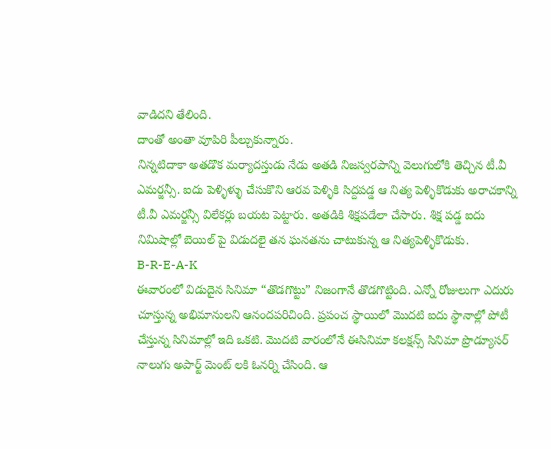వాడిదని తేలింది.
దాంతో అంతా వూపిరి పీల్చుకున్నారు.
నిన్నటిదాకా అతడొక మర్యాదస్తుడు నేడు అతడి నిజస్వరపాన్ని వెలుగులోకి తెచ్చిన టీ.వీ ఎమర్జన్సీ. ఐదు పెళ్ళిళ్ళు చేసుకొని ఆరవ పెళ్ళికి సిద్దపడ్డ ఆ నిత్య పెళ్ళికొడుకు అరాచకాన్ని టీ.వీ ఎమర్జన్సీ విలేకర్లు బయట పెట్టారు. అతడికి శిక్షపడేలా చేసారు. శిక్ష పడ్డ ఐదు నిమిషాల్లో బెయిల్ పై విడుదలై తన ఘనతను చాటుకున్న ఆ నిత్యపెళ్ళికొడుకు.
B-R-E-A-K
ఈవారంలో విడుదైన సినిమా “తొడగొట్టు” నిజంగానే తొడగొట్టింది. ఎన్నో రోజులుగా ఎదురు చూస్తున్న అభిమానులని ఆనందపరిచింది. ప్రపంచ స్థాయిలో మొదటి ఐదు స్థానాల్లో పోటీ చేస్తున్న సినిమాల్లో ఇది ఒకటి. మొదటి వారంలోనే ఈసినిమా కలక్షన్స్ సినిమా ప్రొడ్యూసర్ నాలుగు అపార్ట్ మెంట్ లకి ఓనర్ని చేసింది. ఆ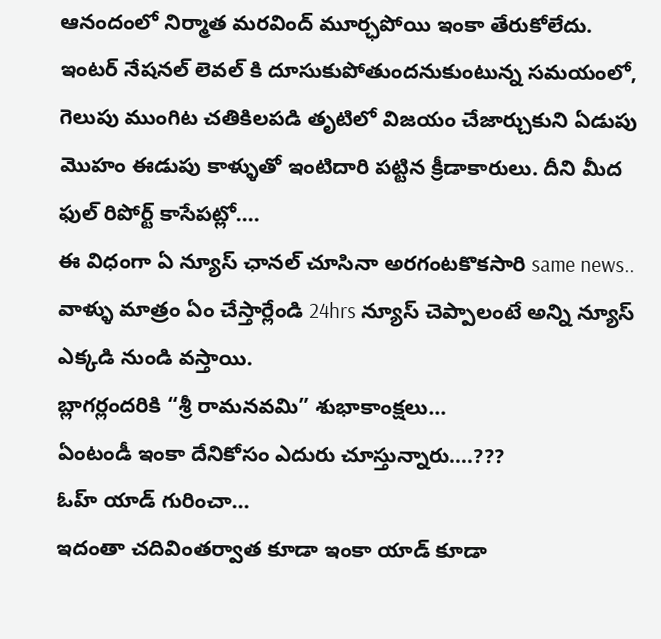ఆనందంలో నిర్మాత మరవింద్ మూర్ఛపోయి ఇంకా తేరుకోలేదు.
ఇంటర్ నేషనల్ లెవల్ కి దూసుకుపోతుందనుకుంటున్న సమయంలో, గెలుపు ముంగిట చతికిలపడి తృటిలో విజయం చేజార్చుకుని ఏడుపు మొహం ఈడుపు కాళ్ళుతో ఇంటిదారి పట్టిన క్రీడాకారులు. దీని మీద ఫుల్ రిపోర్ట్ కాసేపట్లో….
ఈ విధంగా ఏ న్యూస్ ఛానల్ చూసినా అరగంటకొకసారి same news..
వాళ్ళు మాత్రం ఏం చేస్తార్లేండి 24hrs న్యూస్ చెప్పాలంటే అన్ని న్యూస్ ఎక్కడి నుండి వస్తాయి.
బ్లాగర్లందరికి “శ్రీ రామనవమి” శుభాకాంక్షలు…
ఏంటండీ ఇంకా దేనికోసం ఎదురు చూస్తున్నారు….???
ఓహ్ యాడ్ గురించా…
ఇదంతా చదివింతర్వాత కూడా ఇంకా యాడ్ కూడా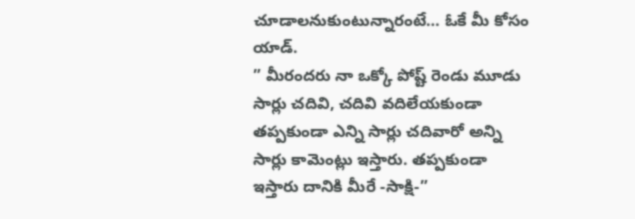చూడాలనుకుంటున్నారంటే… ఓకే మీ కోసం యాడ్.
” మీరందరు నా ఒక్కో పోష్ట్ రెండు మూడు సార్లు చదివి, చదివి వదిలేయకుండా తప్పకుండా ఎన్ని సార్లు చదివారో అన్ని సార్లు కామెంట్లు ఇస్తారు. తప్పకుండా ఇస్తారు దానికి మీరే -సాక్షి-”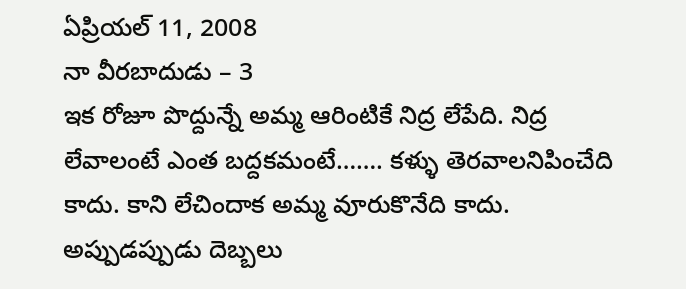ఏప్రియల్ 11, 2008
నా వీరబాదుడు – 3
ఇక రోజూ పొద్దున్నే అమ్మ ఆరింటికే నిద్ర లేపేది. నిద్ర లేవాలంటే ఎంత బద్దకమంటే……. కళ్ళు తెరవాలనిపించేది కాదు. కాని లేచిందాక అమ్మ వూరుకొనేది కాదు. అప్పుడప్పుడు దెబ్బలు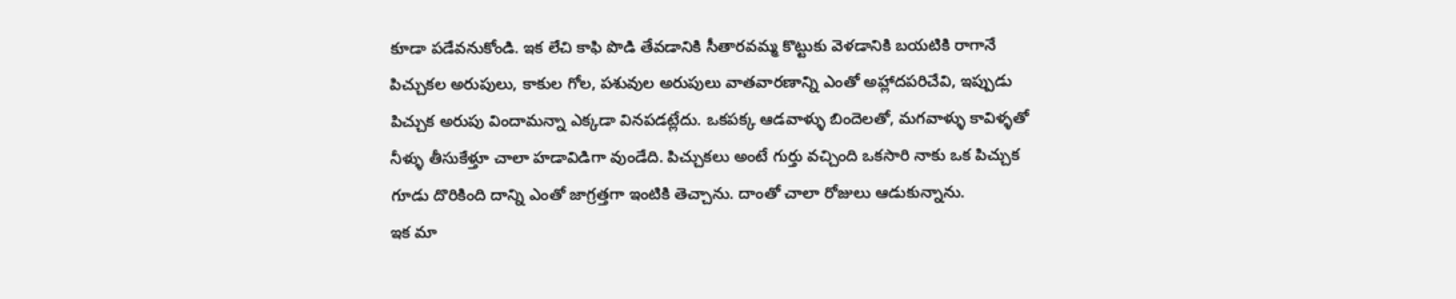కూడా పడేవనుకోండి. ఇక లేచి కాఫి పొడి తేవడానికి సీతారవమ్మ కొట్టుకు వెళడానికి బయటికి రాగానే పిచ్చుకల అరుపులు, కాకుల గోల, పశువుల అరుపులు వాతవారణాన్ని ఎంతో అహ్లాదపరిచేవి, ఇప్పుడు పిచ్చుక అరుపు విందామన్నా ఎక్కడా వినపడట్లేదు. ఒకపక్క ఆడవాళ్ళు బిందెలతో, మగవాళ్ళు కావిళ్ళతో నీళ్ళు తీసుకేళ్తూ చాలా హడావిడిగా వుండేది. పిచ్చుకలు అంటే గుర్తు వచ్చింది ఒకసారి నాకు ఒక పిచ్చుక గూడు దొరికింది దాన్ని ఎంతో జాగ్రత్తగా ఇంటికి తెచ్చాను. దాంతో చాలా రోజులు ఆడుకున్నాను.
ఇక మా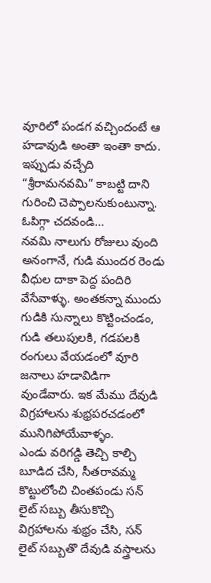వూరిలో పండగ వచ్చిందంటే ఆ హడావుడి అంతా ఇంతా కాదు. ఇప్పుడు వచ్చేది “శ్రీరామనవమి” కాబట్టి దాని గురించి చెప్పాలనుకుంటున్నా.
ఓపిగ్గా చదవండి…
నవమి నాలుగు రోజులు వుంది అనంగానే, గుడి ముందర రెండు వీధుల దాకా పెద్ద పందిరి వేసేవాళ్ళు. అంతకన్నా ముందు గుడికి సున్నాలు కొట్టించండం, గుడి తలుపులకి, గడపలకి రంగులు వేయడంలో వూరి జనాలు హడావిడిగా వుండేవారు. ఇక మేము దేవుడి విగ్రహాలను శుభ్రపరచడంలో మునిగిపోయేవాళ్ళం.
ఎండు వరిగడ్డి తెచ్చి కాల్చి బూడిద చేసి, సీతరావమ్మ కొట్టులోంచి చింతపండు సన్ లైట్ సబ్బు తీసుకొచ్చి విగ్రహాలను శుభ్రం చేసి, సన్ లైట్ సబ్బుతొ దేవుడి వస్త్రాలను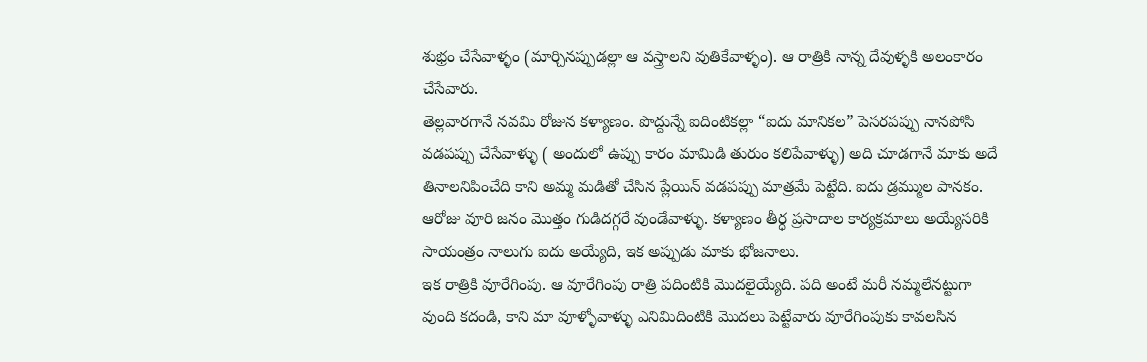శుభ్రం చేసేవాళ్ళం (మార్చినప్పుడల్లా ఆ వస్త్రాలని వుతికేవాళ్ళం). ఆ రాత్రికి నాన్న దేవుళ్ళకి అలంకారం చేసేవారు.
తెల్లవారగానే నవమి రోజున కళ్యాణం. పొద్దున్నే ఐదింటికల్లా “ఐదు మానికల” పెసరపప్పు నానపోసి వడపప్పు చేసేవాళ్ళు ( అందులో ఉప్పు కారం మామిడి తురుం కలిపేవాళ్ళు) అది చూడగానే మాకు అదే తినాలనిపించేది కాని అమ్మ మడితో చేసిన ప్లేయిన్ వడపప్పు మాత్రమే పెట్టేది. ఐదు డ్రమ్ముల పానకం. ఆరోజు వూరి జనం మొత్తం గుడిదగ్గరే వుండేవాళ్ళు. కళ్యాణం తీర్ధ ప్రసాదాల కార్యక్రమాలు అయ్యేసరికి సాయంత్రం నాలుగు ఐదు అయ్యేది, ఇక అప్పుడు మాకు భోజనాలు.
ఇక రాత్రికి వూరేగింపు. ఆ వూరేగింపు రాత్రి పదింటికి మొదలైయ్యేది. పది అంటే మరీ నమ్మలేనట్టుగా వుంది కదండి, కాని మా వూళ్ళోవాళ్ళు ఎనిమిదింటికి మొదలు పెట్టేవారు వూరేగింపుకు కావలసిన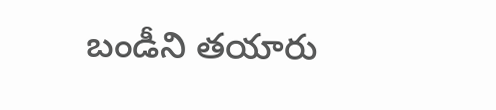బండీని తయారు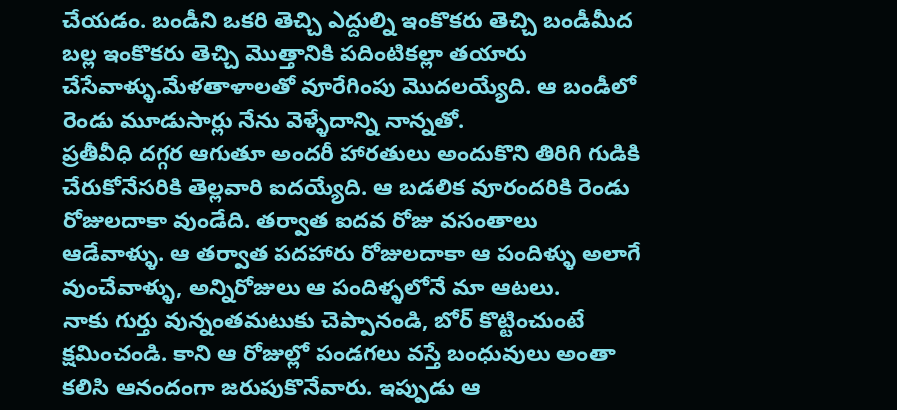చేయడం. బండీని ఒకరి తెచ్చి ఎద్దుల్ని ఇంకొకరు తెచ్చి బండీమీద బల్ల ఇంకొకరు తెచ్చి మొత్తానికి పదింటికల్లా తయారు చేసేవాళ్ళు.మేళతాళాలతో వూరేగింపు మొదలయ్యేది. ఆ బండీలో రెండు మూడుసార్లు నేను వెళ్ళేదాన్ని నాన్నతో.
ప్రతీవీధి దగ్గర ఆగుతూ అందరీ హారతులు అందుకొని తిరిగి గుడికి చేరుకోనేసరికి తెల్లవారి ఐదయ్యేది. ఆ బడలిక వూరందరికి రెండు రోజులదాకా వుండేది. తర్వాత ఐదవ రోజు వసంతాలు ఆడేవాళ్ళు. ఆ తర్వాత పదహారు రోజులదాకా ఆ పందిళ్ళు అలాగే వుంచేవాళ్ళు, అన్నిరోజులు ఆ పందిళ్ళలోనే మా ఆటలు.
నాకు గుర్తు వున్నంతమటుకు చెప్పానండి, బోర్ కొట్టించుంటే క్షమించండి. కాని ఆ రోజుల్లో పండగలు వస్తే బంధువులు అంతా కలిసి ఆనందంగా జరుపుకొనేవారు. ఇప్పుడు ఆ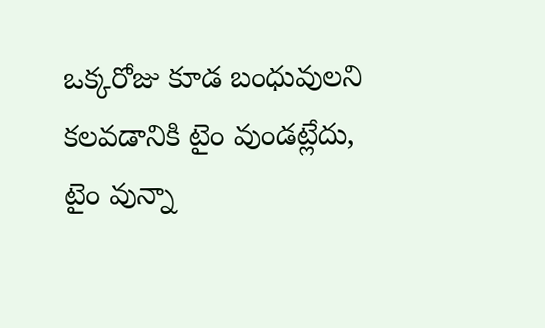ఒక్కరోజు కూడ బంధువులని కలవడానికి టైం వుండట్లేదు, టైం వున్నా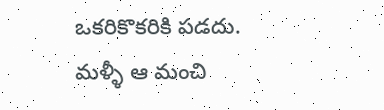ఒకరికొకరికి పడదు. మళ్ళీ ఆ మంచి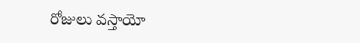రోజులు వస్తాయో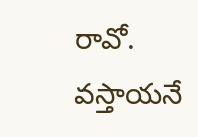రావో. వస్తాయనే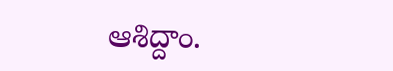ఆశిద్దాం.